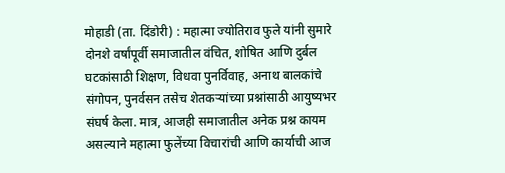मोहाडी (ता. दिंडोरी) : महात्मा ज्योतिराव फुले यांनी सुमारे दोनशे वर्षांपूर्वी समाजातील वंचित, शोषित आणि दुर्बल घटकांसाठी शिक्षण, विधवा पुनर्विवाह, अनाथ बालकांचे संगोपन, पुनर्वसन तसेच शेतकऱ्यांच्या प्रश्नांसाठी आयुष्यभर संघर्ष केला. मात्र, आजही समाजातील अनेक प्रश्न कायम असल्याने महात्मा फुलेंच्या विचारांची आणि कार्याची आज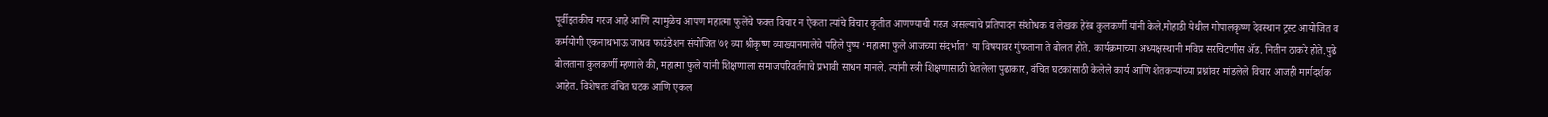पूर्वीइतकीच गरज आहे आणि त्यामुळेच आपण महात्मा फुलेंचे फक्त विचार न ऐकता त्यांचे विचार कृतीत आणण्याची गरज असल्याचे प्रतिपादन संशोधक व लेखक हेरंब कुलकर्णी यांनी केले.मोहाडी येथील गोपालकृष्ण देवस्थान ट्रस्ट आयोजित व कर्मयोगी एकनाथभाऊ जाधव फाउंडेशन संयोजित ७१ व्या श्रीकृष्ण व्याख्यानमालेचे पहिले पुष्प ‘महात्मा फुले आजच्या संदर्भात’ या विषयावर गुंफताना ते बोलत होते. कार्यक्रमाच्या अध्यक्षस्थानी मविप्र सरचिटणीस ॲड. नितीन ठाकरे होते.पुढे बोलताना कुलकर्णी म्हणाले की, महात्मा फुले यांनी शिक्षणाला समाजपरिवर्तनाचे प्रभावी साधन मानले. त्यांनी स्त्री शिक्षणासाठी घेतलेला पुढाकार, वंचित घटकांसाठी केलेले कार्य आणि शेतकऱ्यांच्या प्रश्नांवर मांडलेले विचार आजही मार्गदर्शक आहेत. विशेषतः वंचित घटक आणि एकल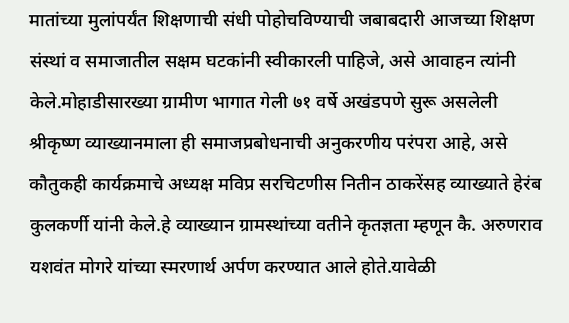मातांच्या मुलांपर्यंत शिक्षणाची संधी पोहोचविण्याची जबाबदारी आजच्या शिक्षण संस्थां व समाजातील सक्षम घटकांनी स्वीकारली पाहिजे, असे आवाहन त्यांनी केले.मोहाडीसारख्या ग्रामीण भागात गेली ७१ वर्षे अखंडपणे सुरू असलेली श्रीकृष्ण व्याख्यानमाला ही समाजप्रबोधनाची अनुकरणीय परंपरा आहे, असे कौतुकही कार्यक्रमाचे अध्यक्ष मविप्र सरचिटणीस नितीन ठाकरेंसह व्याख्याते हेरंब कुलकर्णी यांनी केले.हे व्याख्यान ग्रामस्थांच्या वतीने कृतज्ञता म्हणून कै. अरुणराव यशवंत मोगरे यांच्या स्मरणार्थ अर्पण करण्यात आले होते.यावेळी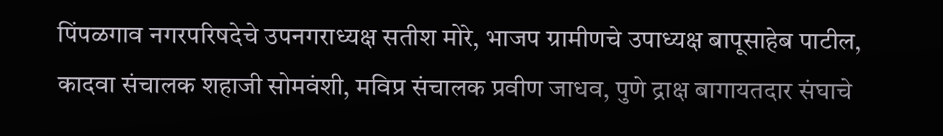पिंपळगाव नगरपरिषदेचे उपनगराध्यक्ष सतीश मोरे, भाजप ग्रामीणचे उपाध्यक्ष बापूसाहेब पाटील, कादवा संचालक शहाजी सोमवंशी, मविप्र संचालक प्रवीण जाधव, पुणे द्राक्ष बागायतदार संघाचे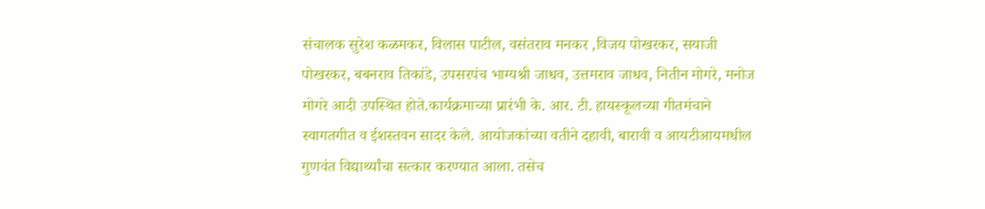संचालक सुरेश कळमकर, विलास पाटील, वसंतराव मनकर ,विजय पोखरकर, सयाजी पोखरकर, बबनराव तिकांडे, उपसरपंच भाग्यश्री जाधव, उत्तमराव जाधव, नितीन मोगरे, मनोज मोगरे आदी उपस्थित होते.कार्यक्रमाच्या प्रारंभी के. आर. टी. हायस्कूलच्या गीतमंचाने स्वागतगीत व ईशस्तवन सादर केले. आयोजकांच्या वतीने दहावी, बारावी व आयटीआयमधील गुणवंत विद्यार्थ्यांचा सत्कार करण्यात आला. तसेच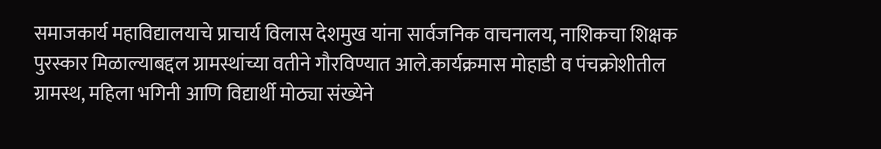समाजकार्य महाविद्यालयाचे प्राचार्य विलास देशमुख यांना सार्वजनिक वाचनालय, नाशिकचा शिक्षक पुरस्कार मिळाल्याबद्दल ग्रामस्थांच्या वतीने गौरविण्यात आले.कार्यक्रमास मोहाडी व पंचक्रोशीतील ग्रामस्थ, महिला भगिनी आणि विद्यार्थी मोठ्या संख्येने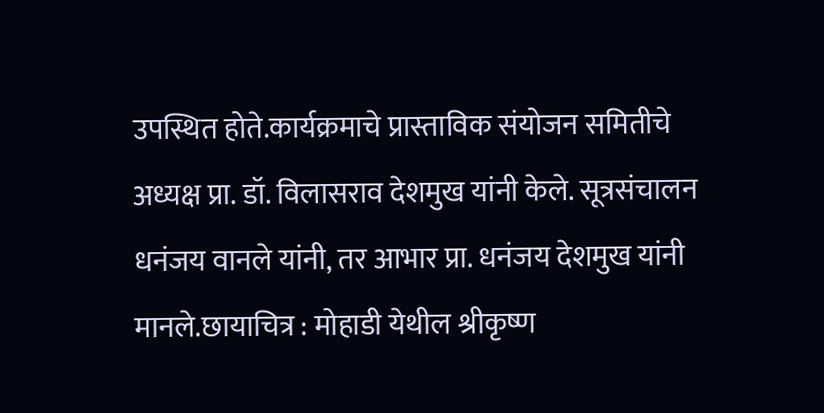उपस्थित होते.कार्यक्रमाचे प्रास्ताविक संयोजन समितीचे अध्यक्ष प्रा. डॉ. विलासराव देशमुख यांनी केले. सूत्रसंचालन धनंजय वानले यांनी, तर आभार प्रा. धनंजय देशमुख यांनी मानले.छायाचित्र : मोहाडी येथील श्रीकृष्ण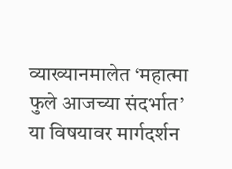व्याख्यानमालेत ‘महात्मा फुले आजच्या संदर्भात’ या विषयावर मार्गदर्शन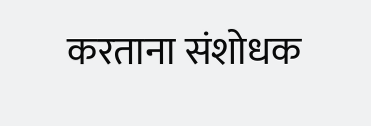करताना संशोधक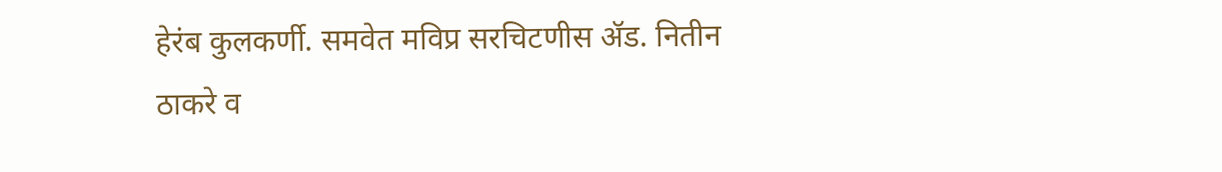हेरंब कुलकर्णी. समवेत मविप्र सरचिटणीस ॲड. नितीन ठाकरे व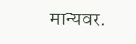मान्यवर.